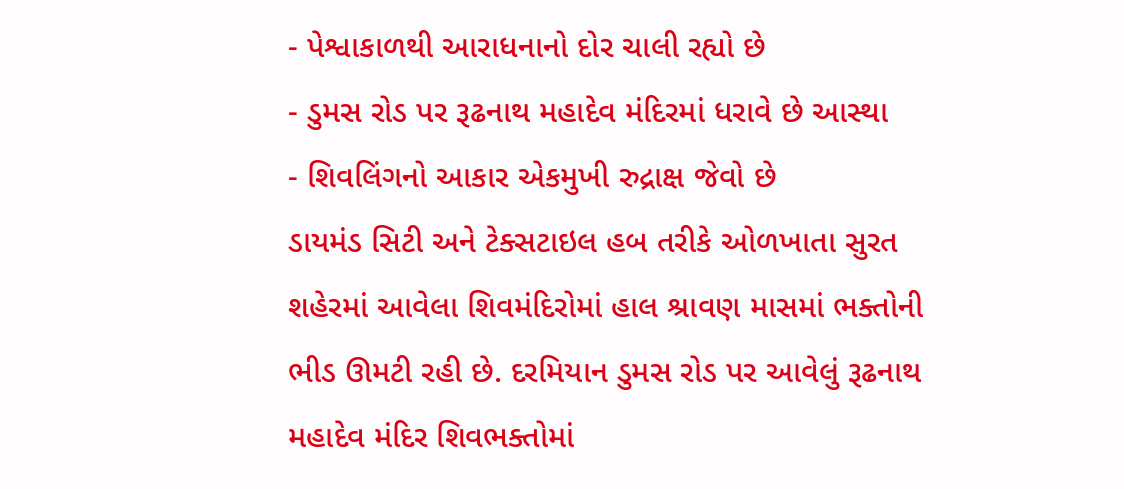- પેશ્વાકાળથી આરાધનાનો દોર ચાલી રહ્યો છે
- ડુમસ રોડ પર રૂઢનાથ મહાદેવ મંદિરમાં ધરાવે છે આસ્થા
- શિવલિંગનો આકાર એકમુખી રુદ્રાક્ષ જેવો છે
ડાયમંડ સિટી અને ટેક્સટાઇલ હબ તરીકે ઓળખાતા સુરત શહેરમાં આવેલા શિવમંદિરોમાં હાલ શ્રાવણ માસમાં ભક્તોની ભીડ ઊમટી રહી છે. દરમિયાન ડુમસ રોડ પર આવેલું રૂઢનાથ મહાદેવ મંદિર શિવભક્તોમાં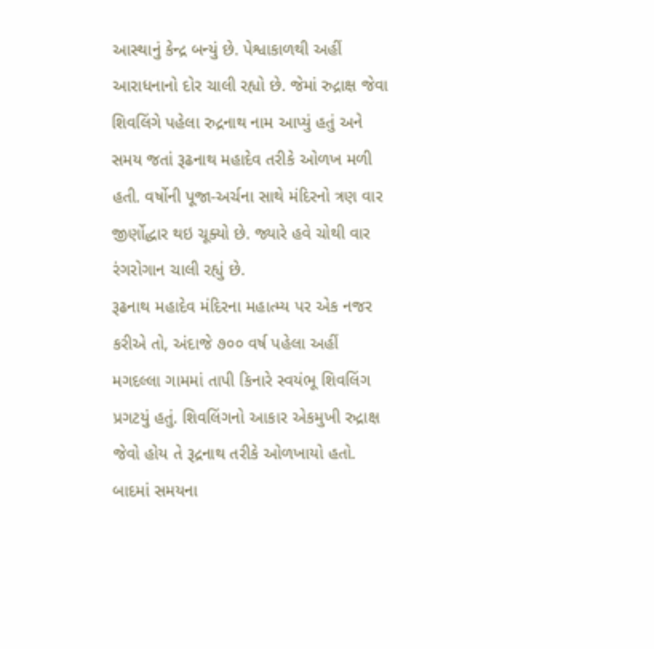આસ્થાનું કેન્દ્ર બન્યું છે. પેશ્વાકાળથી અહીં આરાધનાનો દોર ચાલી રહ્યો છે. જેમાં રુદ્રાક્ષ જેવા શિવલિંગે પહેલા રુદ્રનાથ નામ આપ્યું હતું અને સમય જતાં રૂઢનાથ મહાદેવ તરીકે ઓળખ મળી હતી. વર્ષોની પૂજા-અર્ચના સાથે મંદિરનો ત્રણ વાર જીર્ણોદ્ધાર થઇ ચૂક્યો છે. જ્યારે હવે ચોથી વાર રંગરોગાન ચાલી રહ્યું છે.
રૂઢનાથ મહાદેવ મંદિરના મહાત્મ્ય પર એક નજર કરીએ તો, અંદાજે ૭૦૦ વર્ષ પહેલા અહીં મગદલ્લા ગામમાં તાપી કિનારે સ્વયંભૂ શિવલિંગ પ્રગટયું હતું. શિવલિંગનો આકાર એકમુખી રુદ્રાક્ષ જેવો હોય તે રૂદ્રનાથ તરીકે ઓળખાયો હતો. બાદમાં સમયના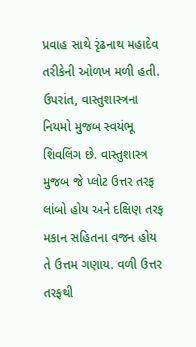પ્રવાહ સાથે રૃંઢનાથ મહાદેવ તરીકેની ઓળખ મળી હતી. ઉપરાંત, વાસ્તુશાસ્ત્રના નિયમો મુજબ સ્વયંભૂ શિવલિંગ છે. વાસ્તુશાસ્ત્ર મુજબ જે પ્લોટ ઉત્તર તરફ લાંબો હોય અને દક્ષિણ તરફ મકાન સહિતના વજન હોય તે ઉત્તમ ગણાય. વળી ઉત્તર તરફથી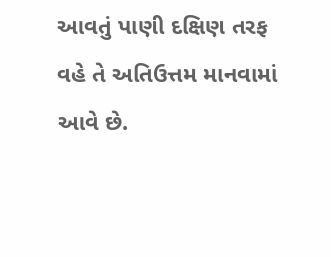આવતું પાણી દક્ષિણ તરફ વહે તે અતિઉત્તમ માનવામાં આવે છે.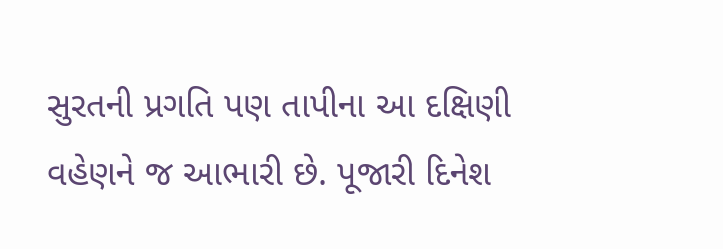સુરતની પ્રગતિ પણ તાપીના આ દક્ષિણી વહેણને જ આભારી છે. પૂજારી દિનેશ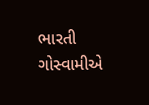ભારતી ગોસ્વામીએ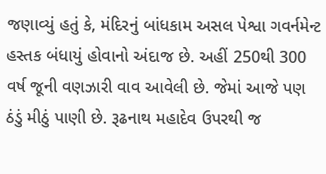જણાવ્યું હતું કે, મંદિરનું બાંધકામ અસલ પેશ્વા ગવર્નમેન્ટ હસ્તક બંધાયું હોવાનો અંદાજ છે. અહીં 250થી 300 વર્ષ જૂની વણઝારી વાવ આવેલી છે. જેમાં આજે પણ ઠંડું મીઠું પાણી છે. રૂઢનાથ મહાદેવ ઉપરથી જ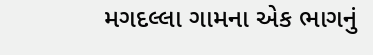મગદલ્લા ગામના એક ભાગનું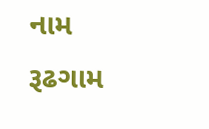નામ રૂઢગામ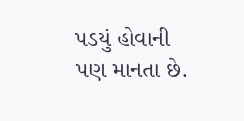પડયું હોવાની પણ માનતા છે.